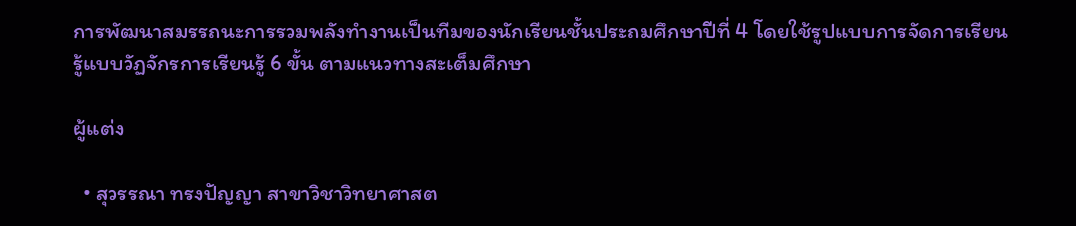การพัฒนาสมรรถนะการรวมพลังทำงานเป็นทีมของนักเรียนชั้นประถมศึกษาปีที่ 4 โดยใช้รูปแบบการจัดการเรียนรู้แบบวัฏจักรการเรียนรู้ 6 ขั้น ตามแนวทางสะเต็มศึกษา

ผู้แต่ง

  • สุวรรณา ทรงปัญญา สาขาวิชาวิทยาศาสต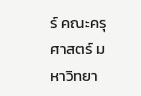ร์ คณะครุศาสตร์ มหาวิทยา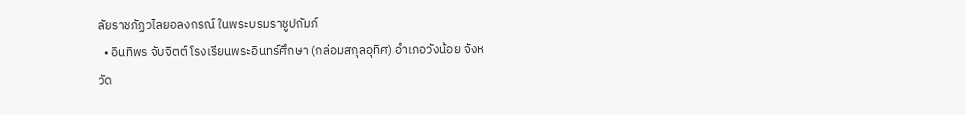ลัยราชภัฏวไลยอลงกรณ์ ในพระบรมราชูปถัมภ์
  • อินทิพร จับจิตต์ โรงเรียนพระอินทร์ศึกษา (กล่อมสกุลอุทิศ) อำเภอวังน้อย จังหวัด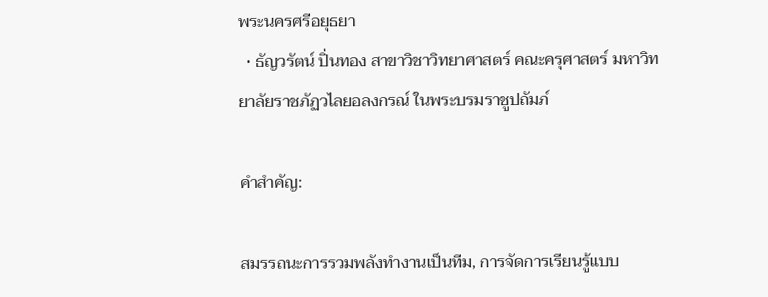พระนครศรีอยุธยา
  • ธัญวรัตน์ ปิ่นทอง สาขาวิชาวิทยาศาสตร์ คณะครุศาสตร์ มหาวิทยาลัยราชภัฏวไลยอลงกรณ์ ในพระบรมราชูปถัมภ์

คำสำคัญ:

สมรรถนะการรวมพลังทำงานเป็นทีม, การจัดการเรียนรู้แบบ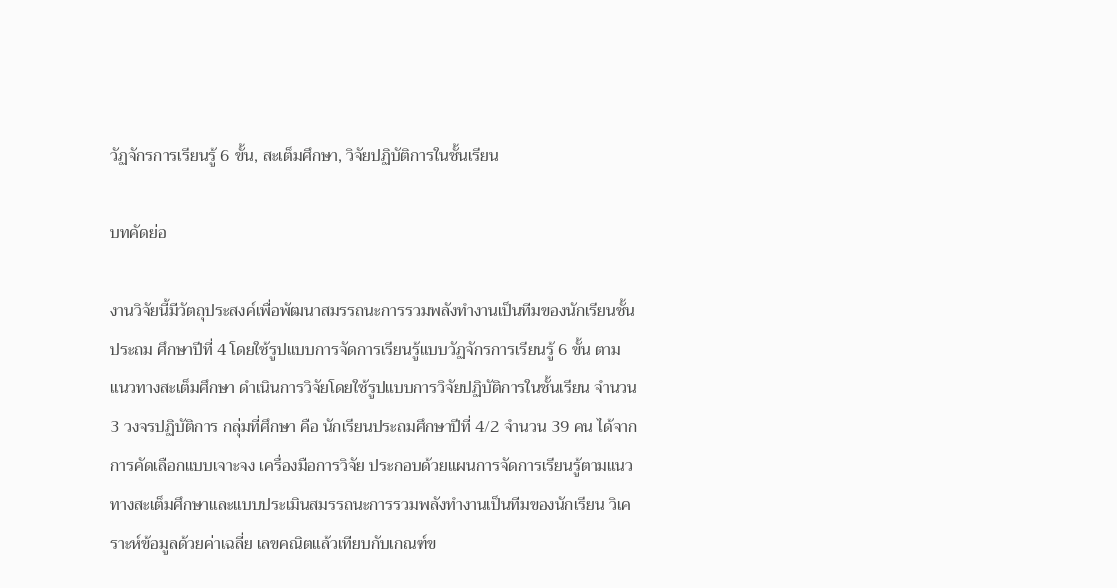วัฏจักรการเรียนรู้ 6 ขั้น, สะเต็มศึกษา, วิจัยปฏิบัติการในชั้นเรียน

บทคัดย่อ

งานวิจัยนี้มีวัตถุประสงค์เพื่อพัฒนาสมรรถนะการรวมพลังทำงานเป็นทีมของนักเรียนชั้นประถม ศึกษาปีที่ 4 โดยใช้รูปแบบการจัดการเรียนรู้แบบวัฏจักรการเรียนรู้ 6 ขั้น ตามแนวทางสะเต็มศึกษา ดำเนินการวิจัยโดยใช้รูปแบบการวิจัยปฏิบัติการในชั้นเรียน จำนวน 3 วงจรปฏิบัติการ กลุ่มที่ศึกษา คือ นักเรียนประถมศึกษาปีที่ 4/2 จำนวน 39 คน ได้จากการคัดเลือกแบบเจาะจง เครื่องมือการวิจัย ประกอบด้วยแผนการจัดการเรียนรู้ตามแนวทางสะเต็มศึกษาและแบบประเมินสมรรถนะการรวมพลังทำงานเป็นทีมของนักเรียน วิเคราะห์ข้อมูลด้วยค่าเฉลี่ย เลขคณิตแล้วเทียบกับเกณฑ์ข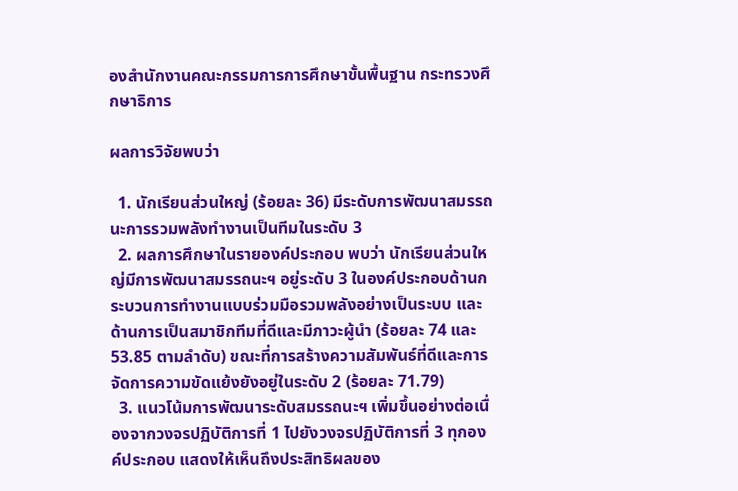องสำนักงานคณะกรรมการการศึกษาขั้นพื้นฐาน กระทรวงศึกษาธิการ

ผลการวิจัยพบว่า

  1. นักเรียนส่วนใหญ่ (ร้อยละ 36) มีระดับการพัฒนาสมรรถนะการรวมพลังทำงานเป็นทีมในระดับ 3
  2. ผลการศึกษาในรายองค์ประกอบ พบว่า นักเรียนส่วนใหญ่มีการพัฒนาสมรรถนะฯ อยู่ระดับ 3 ในองค์ประกอบด้านกระบวนการทำงานแบบร่วมมือรวมพลังอย่างเป็นระบบ และด้านการเป็นสมาชิกทีมที่ดีและมีภาวะผู้นำ (ร้อยละ 74 และ 53.85 ตามลำดับ) ขณะที่การสร้างความสัมพันธ์ที่ดีและการจัดการความขัดแย้งยังอยู่ในระดับ 2 (ร้อยละ 71.79)
  3. แนวโน้มการพัฒนาระดับสมรรถนะฯ เพิ่มขึ้นอย่างต่อเนื่องจากวงจรปฏิบัติการที่ 1 ไปยังวงจรปฏิบัติการที่ 3 ทุกองค์ประกอบ แสดงให้เห็นถึงประสิทธิผลของ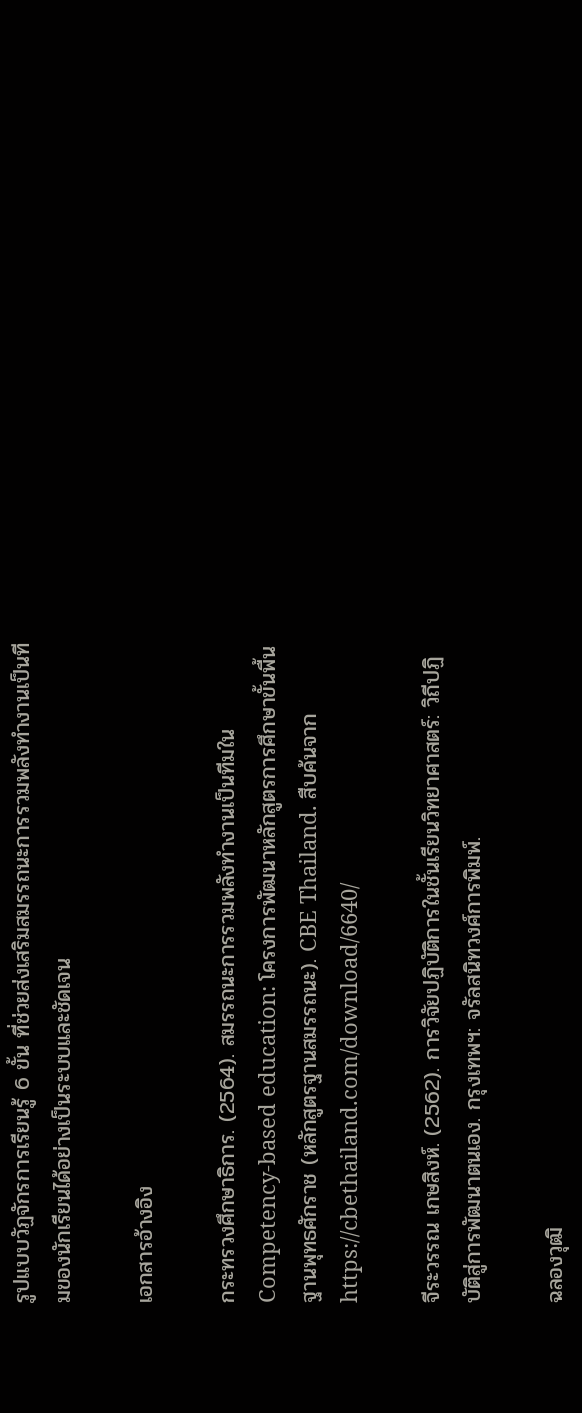รูปแบบวัฏจักรการเรียนรู้ 6 ขั้น ที่ช่วยส่งเสริมสมรรถนะการรวมพลังทำงานเป็นทีมของนักเรียนได้อย่างเป็นระบบและชัดเจน

เอกสารอ้างอิง

กระทรวงศึกษาธิการ. (2564). สมรรถนะการรวมพลังทำงานเป็นทีมใน Competency-based education: โครงการพัฒนาหลักสูตรการศึกษาขั้นพื้นฐานพุทธศักราช (หลักสูตรฐานสมรรถนะ). CBE Thailand. สืบค้นจาก https://cbethailand.com/download/6640/

จีระวรรณ เกษสิงห์. (2562). การวิจัยปฏิบัติการในชั้นเรียนวิทยาศาสตร์: วิถีปฏิบัติสู่การพัฒนาตนเอง. กรุงเทพฯ: จรัลสนิทวงศ์การพิมพ์.

ฉลองวุฒิ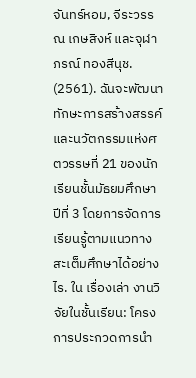จันทร์หอม, จีระวรรณ เกษสิงห์ และจุฬาภรณ์ ทองสีนุช. (2561). ฉันจะพัฒนาทักษะการสร้างสรรค์และนวัตกรรมแห่งศตวรรษที่ 21 ของนักเรียนชั้นมัธยมศึกษาปีที่ 3 โดยการจัดการเรียนรู้ตามแนวทางสะเต็มศึกษาได้อย่างไร. ใน เรื่องเล่า งานวิจัยในชั้นเรียน: โครงการประกวดการนำ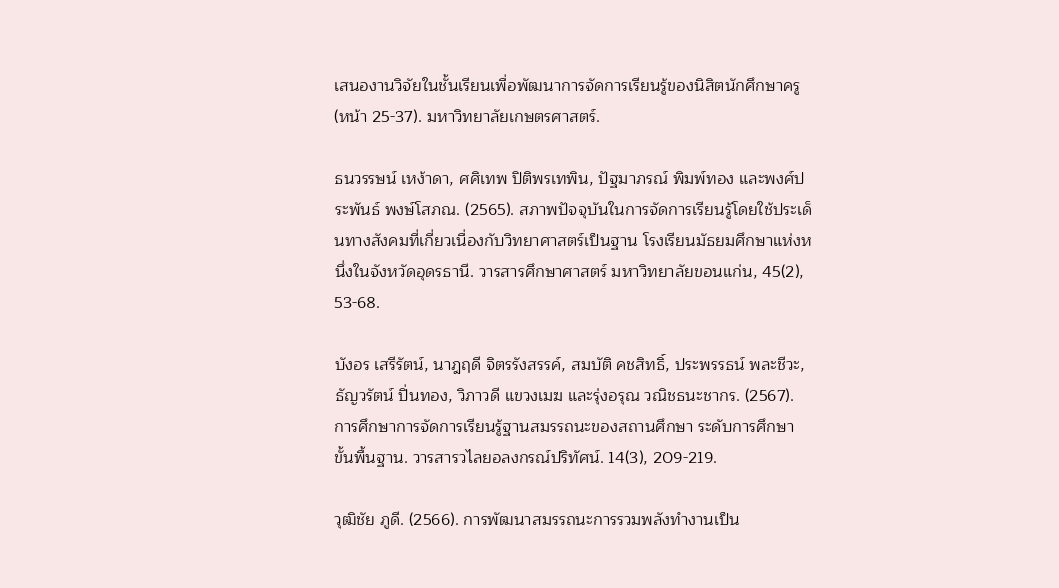เสนองานวิจัยในชั้นเรียนเพื่อพัฒนาการจัดการเรียนรู้ของนิสิตนักศึกษาครู (หน้า 25-37). มหาวิทยาลัยเกษตรศาสตร์.

ธนวรรษน์ เหง้าดา, ศศิเทพ ปิติพรเทพิน, ปัฐมาภรณ์ พิมพ์ทอง และพงศ์ประพันธ์ พงษ์โสภณ. (2565). สภาพปัจจุบันในการจัดการเรียนรู้โดยใช้ประเด็นทางสังคมที่เกี่ยวเนื่องกับวิทยาศาสตร์เป็นฐาน โรงเรียนมัธยมศึกษาแห่งหนึ่งในจังหวัดอุดรธานี. วารสารศึกษาศาสตร์ มหาวิทยาลัยขอนแก่น, 45(2), 53-68.

บังอร เสรีรัตน์, นาฎฤดี จิตรรังสรรค์, สมบัติ คชสิทธิ์, ประพรรธน์ พละชีวะ, ธัญวรัตน์ ปิ่นทอง, วิภาวดี แขวงเมฆ และรุ่งอรุณ วณิชธนะชากร. (2567). การศึกษาการจัดการเรียนรู้ฐานสมรรถนะของสถานศึกษา ระดับการศึกษาขั้นพื้นฐาน. วารสารวไลยอลงกรณ์ปริทัศน์. 14(3), 209-219.

วุฒิชัย ภูดี. (2566). การพัฒนาสมรรถนะการรวมพลังทำงานเป็น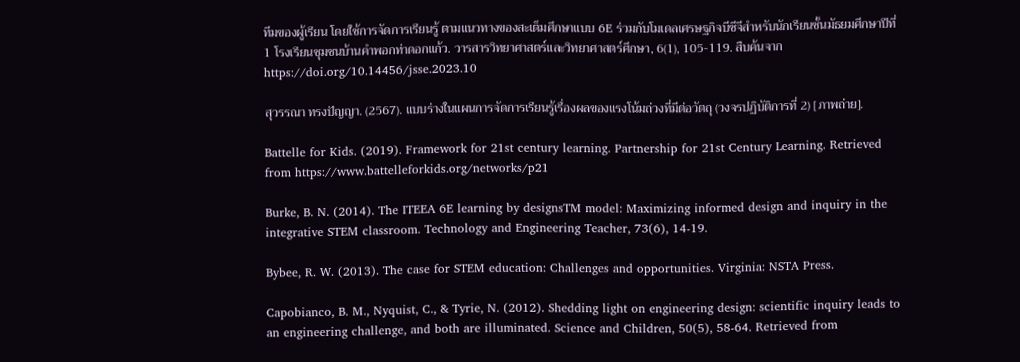ทีมของผู้เรียน โดยใช้การจัดการเรียนรู้ ตามแนวทางของสะเต็มศึกษาแบบ 6E ร่วมกับโมเดลเศรษฐกิจบีซีจีสำหรับนักเรียนชั้นมัธยมศึกษาปีที่ 1 โรงเรียนชุมชนบ้านคำพอกท่าดอกแก้ว. วารสารวิทยาศาสตร์และวิทยาศาสตร์ศึกษา, 6(1), 105-119. สืบค้นจาก https://doi.org/10.14456/jsse.2023.10

สุวรรณา ทรงปัญญา. (2567). แบบร่างในแผนการจัดการเรียนรู้เรื่องผลของแรงโน้มถ่วงที่มีต่อวัตถุ (วงจรปฏิบัติการที่ 2) [ภาพถ่าย].

Battelle for Kids. (2019). Framework for 21st century learning. Partnership for 21st Century Learning. Retrieved from https://www.battelleforkids.org/networks/p21

Burke, B. N. (2014). The ITEEA 6E learning by designsTM model: Maximizing informed design and inquiry in the integrative STEM classroom. Technology and Engineering Teacher, 73(6), 14-19.

Bybee, R. W. (2013). The case for STEM education: Challenges and opportunities. Virginia: NSTA Press.

Capobianco, B. M., Nyquist, C., & Tyrie, N. (2012). Shedding light on engineering design: scientific inquiry leads to an engineering challenge, and both are illuminated. Science and Children, 50(5), 58-64. Retrieved from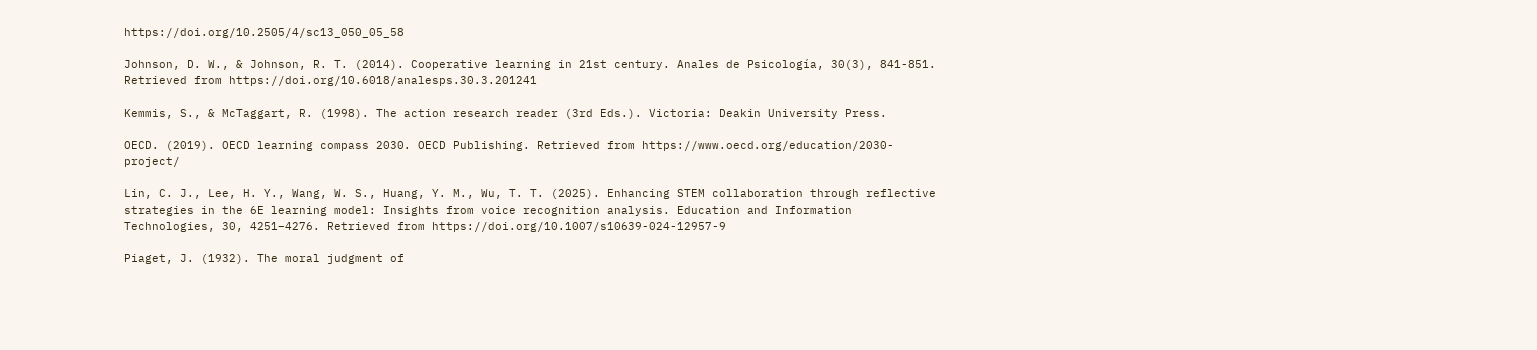https://doi.org/10.2505/4/sc13_050_05_58

Johnson, D. W., & Johnson, R. T. (2014). Cooperative learning in 21st century. Anales de Psicología, 30(3), 841-851. Retrieved from https://doi.org/10.6018/analesps.30.3.201241

Kemmis, S., & McTaggart, R. (1998). The action research reader (3rd Eds.). Victoria: Deakin University Press.

OECD. (2019). OECD learning compass 2030. OECD Publishing. Retrieved from https://www.oecd.org/education/2030-project/

Lin, C. J., Lee, H. Y., Wang, W. S., Huang, Y. M., Wu, T. T. (2025). Enhancing STEM collaboration through reflective strategies in the 6E learning model: Insights from voice recognition analysis. Education and Information Technologies, 30, 4251–4276. Retrieved from https://doi.org/10.1007/s10639-024-12957-9

Piaget, J. (1932). The moral judgment of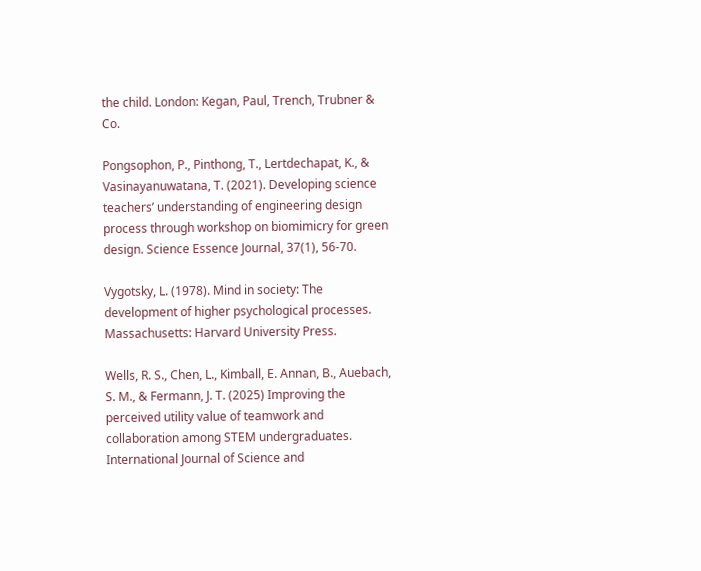the child. London: Kegan, Paul, Trench, Trubner & Co.

Pongsophon, P., Pinthong, T., Lertdechapat, K., & Vasinayanuwatana, T. (2021). Developing science teachers’ understanding of engineering design process through workshop on biomimicry for green design. Science Essence Journal, 37(1), 56-70.

Vygotsky, L. (1978). Mind in society: The development of higher psychological processes. Massachusetts: Harvard University Press.

Wells, R. S., Chen, L., Kimball, E. Annan, B., Auebach, S. M., & Fermann, J. T. (2025) Improving the perceived utility value of teamwork and collaboration among STEM undergraduates. International Journal of Science and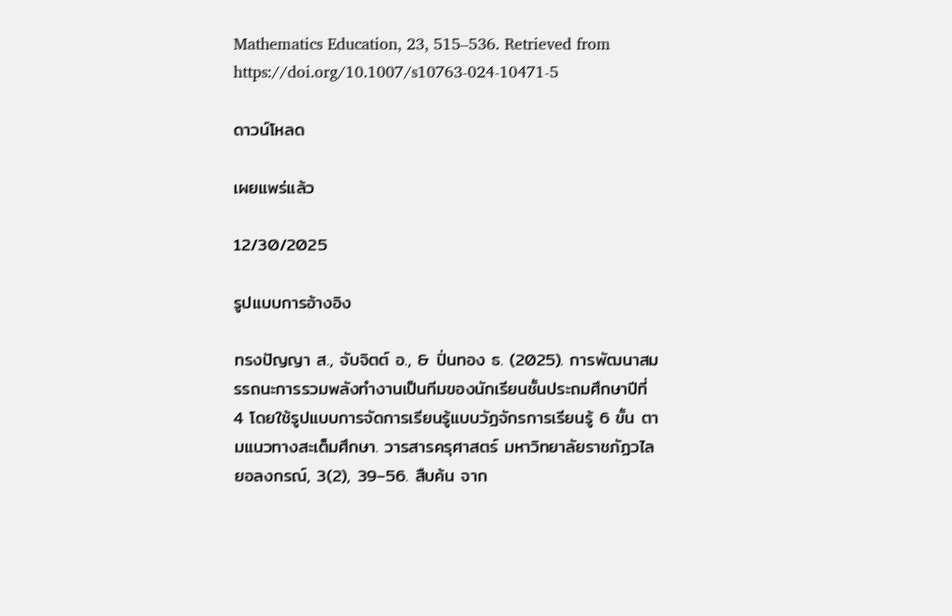Mathematics Education, 23, 515–536. Retrieved from https://doi.org/10.1007/s10763-024-10471-5

ดาวน์โหลด

เผยแพร่แล้ว

12/30/2025

รูปแบบการอ้างอิง

ทรงปัญญา ส., จับจิตต์ อ., & ปิ่นทอง ธ. (2025). การพัฒนาสมรรถนะการรวมพลังทำงานเป็นทีมของนักเรียนชั้นประถมศึกษาปีที่ 4 โดยใช้รูปแบบการจัดการเรียนรู้แบบวัฏจักรการเรียนรู้ 6 ขั้น ตามแนวทางสะเต็มศึกษา. วารสารครุศาสตร์ มหาวิทยาลัยราชภัฏวไลยอลงกรณ์, 3(2), 39–56. สืบค้น จาก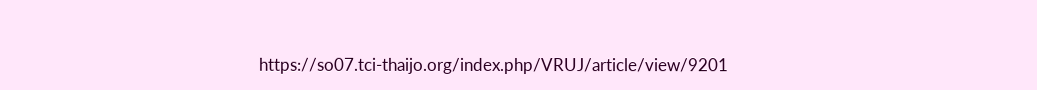https://so07.tci-thaijo.org/index.php/VRUJ/article/view/9201